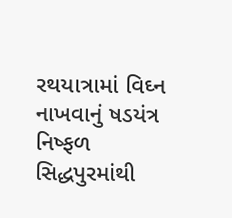રથયાત્રામાં વિઘ્ન નાખવાનું ષડયંત્ર નિષ્ફળ
સિદ્ધપુરમાંથી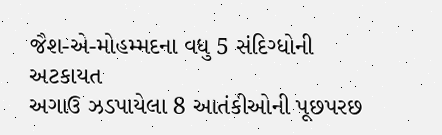જૈશ-એ-મોહમ્મદના વધુ 5 સંદિગ્ધોની અટકાયત
અગાઉ ઝડપાયેલા 8 આતંકીઓની પૂછપરછ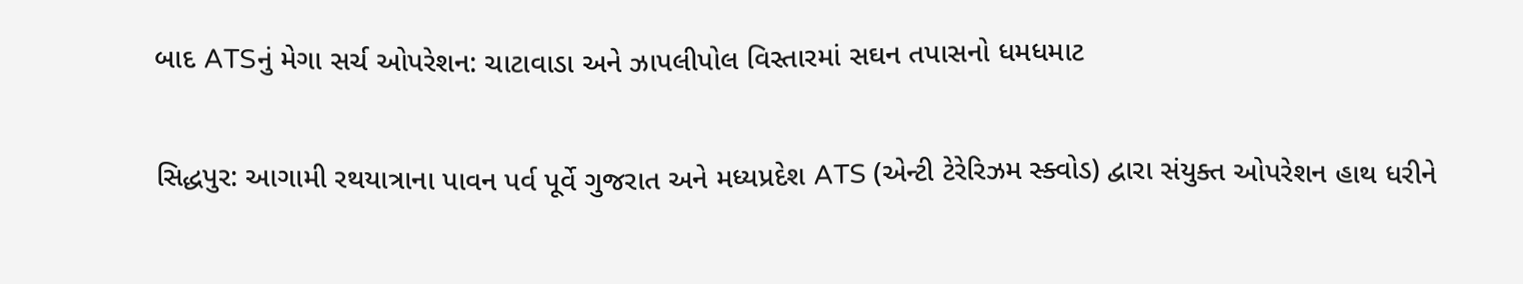બાદ ATSનું મેગા સર્ચ ઓપરેશન: ચાટાવાડા અને ઝાપલીપોલ વિસ્તારમાં સઘન તપાસનો ધમધમાટ

સિદ્ધપુર: આગામી રથયાત્રાના પાવન પર્વ પૂર્વે ગુજરાત અને મધ્યપ્રદેશ ATS (એન્ટી ટેરેરિઝમ સ્ક્વોડ) દ્વારા સંયુક્ત ઓપરેશન હાથ ધરીને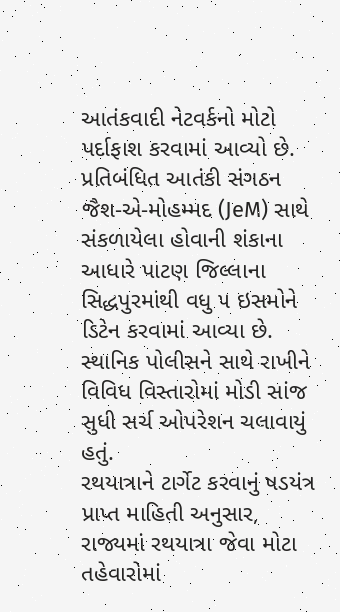આતંકવાદી નેટવર્કનો મોટો પર્દાફાશ કરવામાં આવ્યો છે. પ્રતિબંધિત આતંકી સંગઠન જૈશ-એ-મોહમ્મદ (JeM) સાથે સંકળાયેલા હોવાની શંકાના આધારે પાટણ જિલ્લાના સિદ્ધપુરમાંથી વધુ ૫ ઇસમોને ડિટેન કરવામાં આવ્યા છે. સ્થાનિક પોલીસને સાથે રાખીને વિવિધ વિસ્તારોમાં મોડી સાંજ સુધી સર્ચ ઓપરેશન ચલાવાયું હતું.
રથયાત્રાને ટાર્ગેટ કરવાનું ષડયંત્ર પ્રાપ્ત માહિતી અનુસાર, રાજ્યમાં રથયાત્રા જેવા મોટા તહેવારોમાં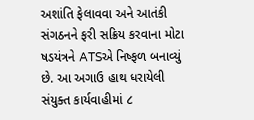અશાંતિ ફેલાવવા અને આતંકી સંગઠનને ફરી સક્રિય કરવાના મોટા ષડયંત્રને ATSએ નિષ્ફળ બનાવ્યું છે. આ અગાઉ હાથ ધરાયેલી સંયુક્ત કાર્યવાહીમાં ૮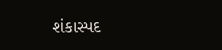શંકાસ્પદ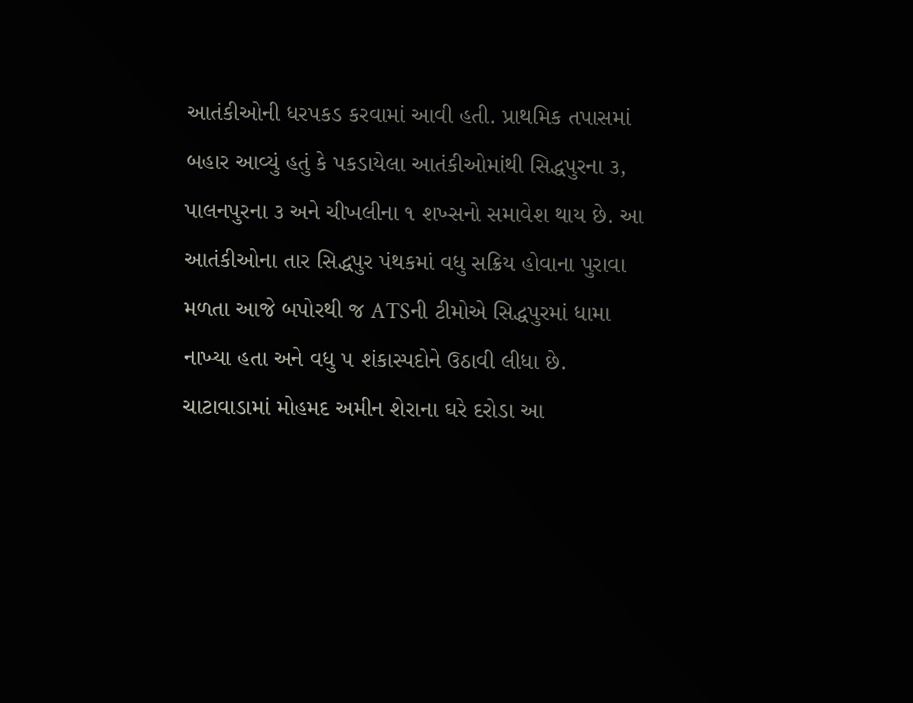આતંકીઓની ધરપકડ કરવામાં આવી હતી. પ્રાથમિક તપાસમાં બહાર આવ્યું હતું કે પકડાયેલા આતંકીઓમાંથી સિદ્ધપુરના ૩, પાલનપુરના ૩ અને ચીખલીના ૧ શખ્સનો સમાવેશ થાય છે. આ આતંકીઓના તાર સિદ્ધપુર પંથકમાં વધુ સક્રિય હોવાના પુરાવા મળતા આજે બપોરથી જ ATSની ટીમોએ સિદ્ધપુરમાં ધામા નાખ્યા હતા અને વધુ ૫ શંકાસ્પદોને ઉઠાવી લીધા છે.
ચાટાવાડામાં મોહમદ અમીન શેરાના ઘરે દરોડા આ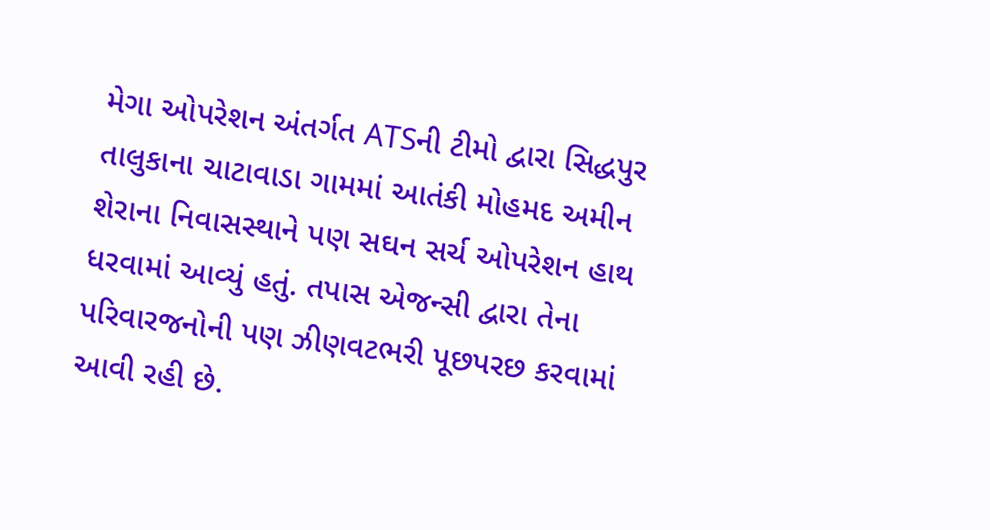મેગા ઓપરેશન અંતર્ગત ATSની ટીમો દ્વારા સિદ્ધપુર તાલુકાના ચાટાવાડા ગામમાં આતંકી મોહમદ અમીન શેરાના નિવાસસ્થાને પણ સઘન સર્ચ ઓપરેશન હાથ ધરવામાં આવ્યું હતું. તપાસ એજન્સી દ્વારા તેના પરિવારજનોની પણ ઝીણવટભરી પૂછપરછ કરવામાં આવી રહી છે.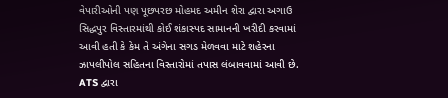વેપારીઓની પણ પૂછપરછ મોહમદ અમીન શેરા દ્વારા અગાઉ સિદ્ધપુર વિસ્તારમાંથી કોઈ શંકાસ્પદ સામાનની ખરીદી કરવામાં આવી હતી કે કેમ તે અંગેના સગડ મેળવવા માટે શહેરના ઝાપલીપોલ સહિતના વિસ્તારોમાં તપાસ લંબાવવામાં આવી છે. ATS દ્વારા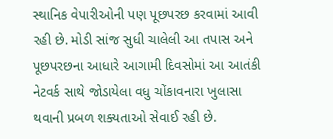સ્થાનિક વેપારીઓની પણ પૂછપરછ કરવામાં આવી રહી છે. મોડી સાંજ સુધી ચાલેલી આ તપાસ અને પૂછપરછના આધારે આગામી દિવસોમાં આ આતંકી નેટવર્ક સાથે જોડાયેલા વધુ ચોંકાવનારા ખુલાસા થવાની પ્રબળ શક્યતાઓ સેવાઈ રહી છે.